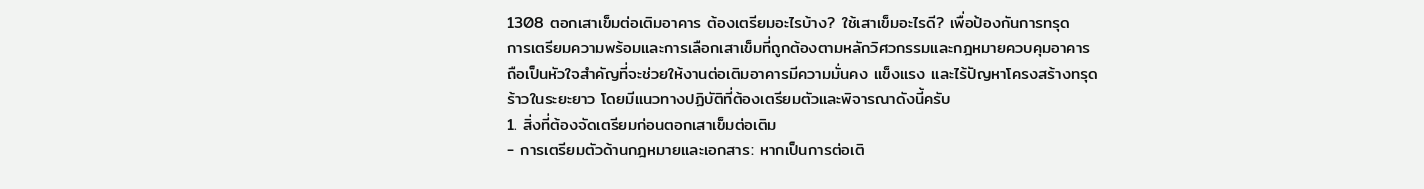1308 ตอกเสาเข็มต่อเติมอาคาร ต้องเตรียมอะไรบ้าง? ใช้เสาเข็มอะไรดี? เพื่อป้องกันการทรุด
การเตรียมความพร้อมและการเลือกเสาเข็มที่ถูกต้องตามหลักวิศวกรรมและกฎหมายควบคุมอาคาร ถือเป็นหัวใจสำคัญที่จะช่วยให้งานต่อเติมอาคารมีความมั่นคง แข็งแรง และไร้ปัญหาโครงสร้างทรุดร้าวในระยะยาว โดยมีแนวทางปฏิบัติที่ต้องเตรียมตัวและพิจารณาดังนี้ครับ
1. สิ่งที่ต้องจัดเตรียมก่อนตอกเสาเข็มต่อเติม
- การเตรียมตัวด้านกฎหมายและเอกสาร: หากเป็นการต่อเติ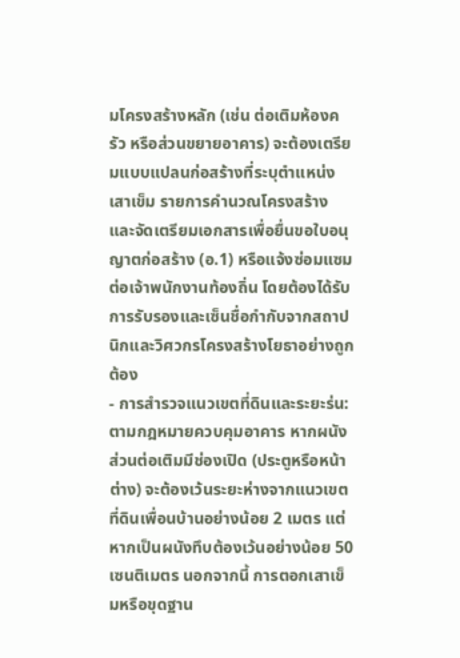มโครงสร้างหลัก (เช่น ต่อเติมห้องครัว หรือส่วนขยายอาคาร) จะต้องเตรียมแบบแปลนก่อสร้างที่ระบุตำแหน่งเสาเข็ม รายการคำนวณโครงสร้าง และจัดเตรียมเอกสารเพื่อยื่นขอใบอนุญาตก่อสร้าง (อ.1) หรือแจ้งซ่อมแซมต่อเจ้าพนักงานท้องถิ่น โดยต้องได้รับการรับรองและเซ็นชื่อกำกับจากสถาปนิกและวิศวกรโครงสร้างโยธาอย่างถูกต้อง
- การสำรวจแนวเขตที่ดินและระยะร่น: ตามกฎหมายควบคุมอาคาร หากผนังส่วนต่อเติมมีช่องเปิด (ประตูหรือหน้าต่าง) จะต้องเว้นระยะห่างจากแนวเขตที่ดินเพื่อนบ้านอย่างน้อย 2 เมตร แต่หากเป็นผนังทึบต้องเว้นอย่างน้อย 50 เซนติเมตร นอกจากนี้ การตอกเสาเข็มหรือขุดฐาน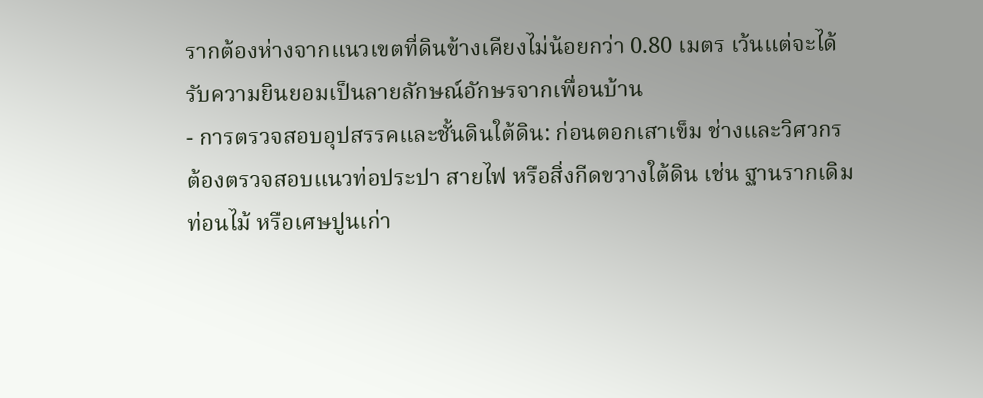รากต้องห่างจากแนวเขตที่ดินข้างเคียงไม่น้อยกว่า 0.80 เมตร เว้นแต่จะได้รับความยินยอมเป็นลายลักษณ์อักษรจากเพื่อนบ้าน
- การตรวจสอบอุปสรรคและชั้นดินใต้ดิน: ก่อนตอกเสาเข็ม ช่างและวิศวกรต้องตรวจสอบแนวท่อประปา สายไฟ หรือสิ่งกีดขวางใต้ดิน เช่น ฐานรากเดิม ท่อนไม้ หรือเศษปูนเก่า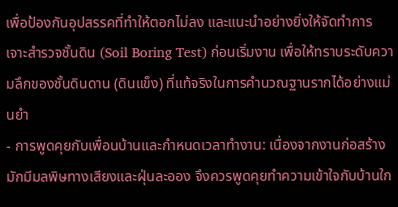เพื่อป้องกันอุปสรรคที่ทำให้ตอกไม่ลง และแนะนำอย่างยิ่งให้จัดทำการเจาะสำรวจชั้นดิน (Soil Boring Test) ก่อนเริ่มงาน เพื่อให้ทราบระดับความลึกของชั้นดินดาน (ดินแข็ง) ที่แท้จริงในการคำนวณฐานรากได้อย่างแม่นยำ
- การพูดคุยกับเพื่อนบ้านและกำหนดเวลาทำงาน: เนื่องจากงานก่อสร้างมักมีมลพิษทางเสียงและฝุ่นละออง จึงควรพูดคุยทำความเข้าใจกับบ้านใก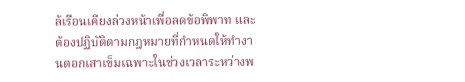ล้เรือนเคียงล่วงหน้าเพื่อลดข้อพิพาท และต้องปฏิบัติตามกฎหมายที่กำหนดให้ทำงานตอกเสาเข็มเฉพาะในช่วงเวลาระหว่างพ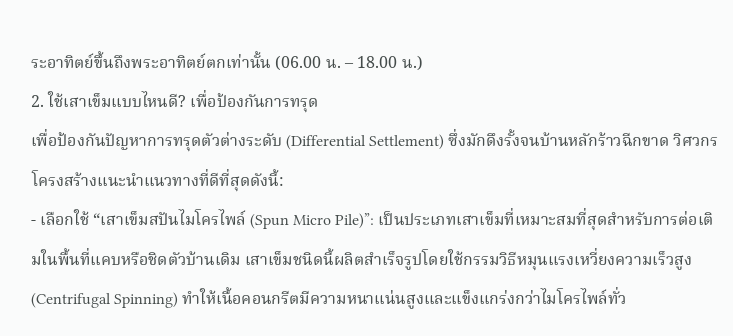ระอาทิตย์ขึ้นถึงพระอาทิตย์ตกเท่านั้น (06.00 น. – 18.00 น.)
2. ใช้เสาเข็มแบบไหนดี? เพื่อป้องกันการทรุด
เพื่อป้องกันปัญหาการทรุดตัวต่างระดับ (Differential Settlement) ซึ่งมักดึงรั้งจนบ้านหลักร้าวฉีกขาด วิศวกรโครงสร้างแนะนำแนวทางที่ดีที่สุดดังนี้:
- เลือกใช้ “เสาเข็มสปันไมโครไพล์ (Spun Micro Pile)”: เป็นประเภทเสาเข็มที่เหมาะสมที่สุดสำหรับการต่อเติมในพื้นที่แคบหรือชิดตัวบ้านเดิม เสาเข็มชนิดนี้ผลิตสำเร็จรูปโดยใช้กรรมวิธีหมุนแรงเหวี่ยงความเร็วสูง (Centrifugal Spinning) ทำให้เนื้อคอนกรีตมีความหนาแน่นสูงและแข็งแกร่งกว่าไมโครไพล์ทั่ว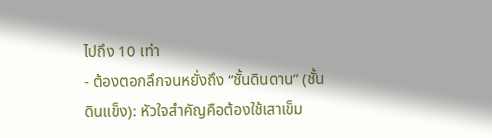ไปถึง 10 เท่า
- ต้องตอกลึกจนหยั่งถึง “ชั้นดินดาน” (ชั้นดินแข็ง): หัวใจสำคัญคือต้องใช้เสาเข็ม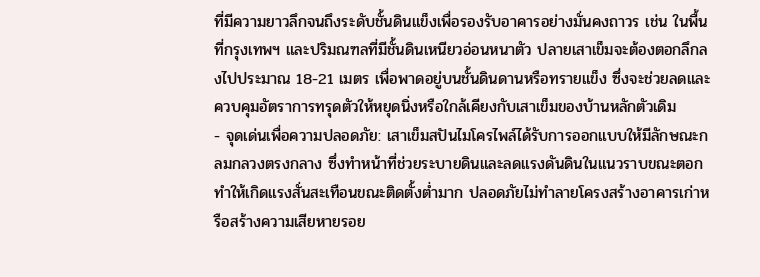ที่มีความยาวลึกจนถึงระดับชั้นดินแข็งเพื่อรองรับอาคารอย่างมั่นคงถาวร เช่น ในพื้นที่กรุงเทพฯ และปริมณฑลที่มีชั้นดินเหนียวอ่อนหนาตัว ปลายเสาเข็มจะต้องตอกลึกลงไปประมาณ 18-21 เมตร เพื่อพาดอยู่บนชั้นดินดานหรือทรายแข็ง ซึ่งจะช่วยลดและควบคุมอัตราการทรุดตัวให้หยุดนิ่งหรือใกล้เคียงกับเสาเข็มของบ้านหลักตัวเดิม
- จุดเด่นเพื่อความปลอดภัย: เสาเข็มสปันไมโครไพล์ได้รับการออกแบบให้มีลักษณะกลมกลวงตรงกลาง ซึ่งทำหน้าที่ช่วยระบายดินและลดแรงดันดินในแนวราบขณะตอก ทำให้เกิดแรงสั่นสะเทือนขณะติดตั้งต่ำมาก ปลอดภัยไม่ทำลายโครงสร้างอาคารเก่าหรือสร้างความเสียหายรอย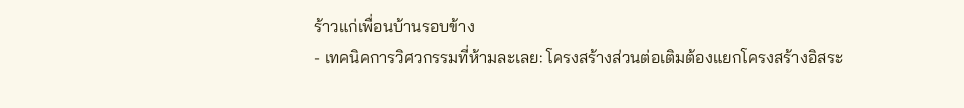ร้าวแก่เพื่อนบ้านรอบข้าง
- เทคนิคการวิศวกรรมที่ห้ามละเลย: โครงสร้างส่วนต่อเติมต้องแยกโครงสร้างอิสระ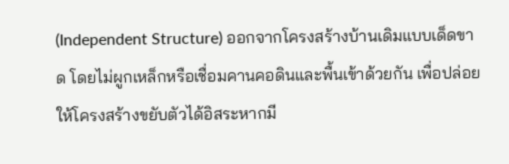(Independent Structure) ออกจากโครงสร้างบ้านเดิมแบบเด็ดขาด โดยไม่ผูกเหล็กหรือเชื่อมคานคอดินและพื้นเข้าด้วยกัน เพื่อปล่อยให้โครงสร้างขยับตัวได้อิสระหากมี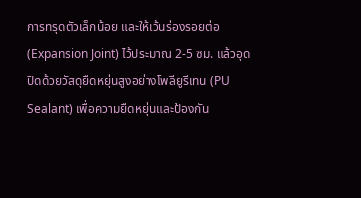การทรุดตัวเล็กน้อย และให้เว้นร่องรอยต่อ (Expansion Joint) ไว้ประมาณ 2-5 ซม. แล้วอุดปิดด้วยวัสดุยืดหยุ่นสูงอย่างโพลียูรีเทน (PU Sealant) เพื่อความยืดหยุ่นและป้องกัน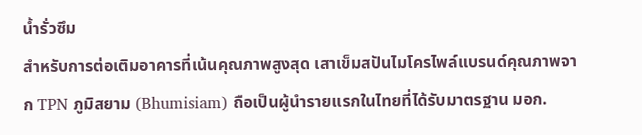น้ำรั่วซึม
สำหรับการต่อเติมอาคารที่เน้นคุณภาพสูงสุด เสาเข็มสปันไมโครไพล์แบรนด์คุณภาพจาก TPN ภูมิสยาม (Bhumisiam) ถือเป็นผู้นำรายแรกในไทยที่ได้รับมาตรฐาน มอก.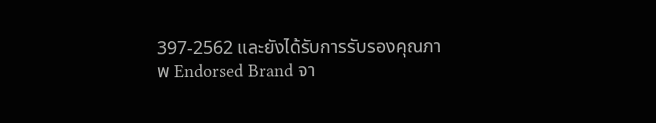397-2562 และยังได้รับการรับรองคุณภาพ Endorsed Brand จา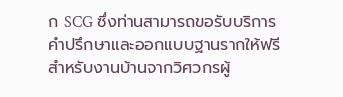ก SCG ซึ่งท่านสามารถขอรับบริการคำปรึกษาและออกแบบฐานรากให้ฟรีสำหรับงานบ้านจากวิศวกรผู้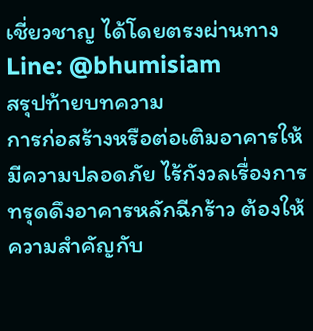เชี่ยวชาญ ได้โดยตรงผ่านทาง Line: @bhumisiam
สรุปท้ายบทความ
การก่อสร้างหรือต่อเติมอาคารให้มีความปลอดภัย ไร้กังวลเรื่องการทรุดดึงอาคารหลักฉีกร้าว ต้องให้ความสำคัญกับ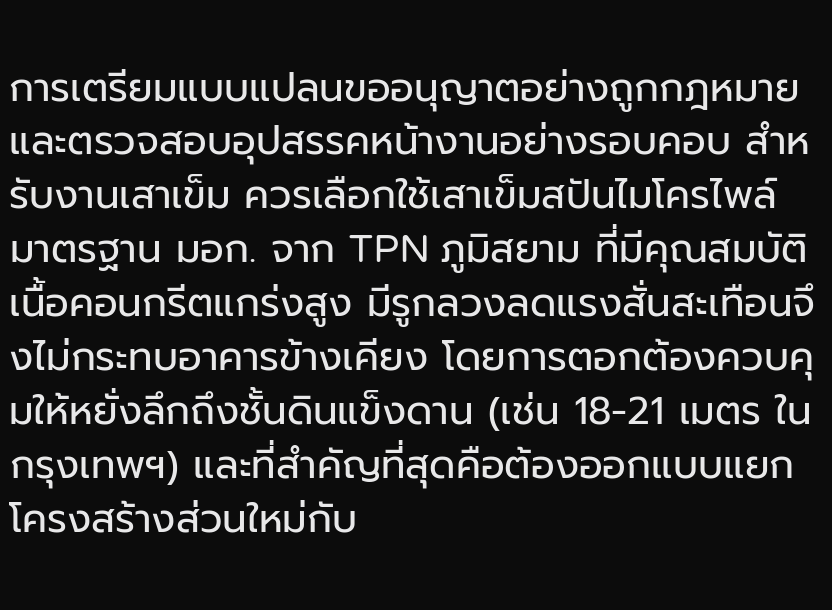การเตรียมแบบแปลนขออนุญาตอย่างถูกกฎหมาย และตรวจสอบอุปสรรคหน้างานอย่างรอบคอบ สำหรับงานเสาเข็ม ควรเลือกใช้เสาเข็มสปันไมโครไพล์ มาตรฐาน มอก. จาก TPN ภูมิสยาม ที่มีคุณสมบัติเนื้อคอนกรีตแกร่งสูง มีรูกลวงลดแรงสั่นสะเทือนจึงไม่กระทบอาคารข้างเคียง โดยการตอกต้องควบคุมให้หยั่งลึกถึงชั้นดินแข็งดาน (เช่น 18-21 เมตร ในกรุงเทพฯ) และที่สำคัญที่สุดคือต้องออกแบบแยกโครงสร้างส่วนใหม่กับ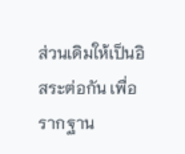ส่วนเดิมให้เป็นอิสระต่อกัน เพื่อรากฐาน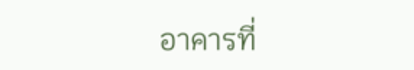อาคารที่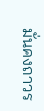มั่นคงถาวร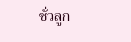ชั่วลูก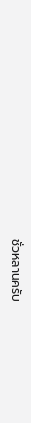ชั่วหลานครับ